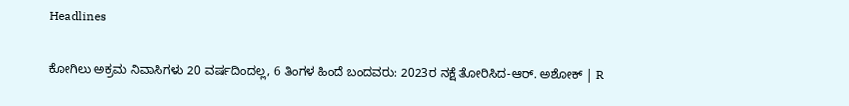Headlines

ಕೋಗಿಲು ಅಕ್ರಮ ನಿವಾಸಿಗಳು 20 ವರ್ಷದಿಂದಲ್ಲ, 6 ತಿಂಗಳ ಹಿಂದೆ ಬಂದವರು: 2023ರ ನಕ್ಷೆ ತೋರಿಸಿದ-ಆರ್. ಅಶೋಕ್ | R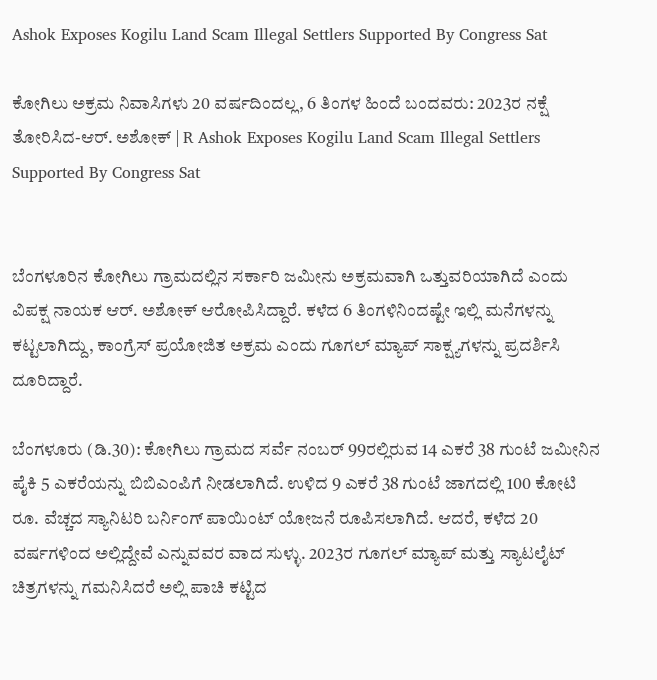Ashok Exposes Kogilu Land Scam Illegal Settlers Supported By Congress Sat

ಕೋಗಿಲು ಅಕ್ರಮ ನಿವಾಸಿಗಳು 20 ವರ್ಷದಿಂದಲ್ಲ, 6 ತಿಂಗಳ ಹಿಂದೆ ಬಂದವರು: 2023ರ ನಕ್ಷೆ ತೋರಿಸಿದ-ಆರ್. ಅಶೋಕ್ | R Ashok Exposes Kogilu Land Scam Illegal Settlers Supported By Congress Sat


ಬೆಂಗಳೂರಿನ ಕೋಗಿಲು ಗ್ರಾಮದಲ್ಲಿನ ಸರ್ಕಾರಿ ಜಮೀನು ಅಕ್ರಮವಾಗಿ ಒತ್ತುವರಿಯಾಗಿದೆ ಎಂದು ವಿಪಕ್ಷ ನಾಯಕ ಆರ್. ಅಶೋಕ್ ಆರೋಪಿಸಿದ್ದಾರೆ. ಕಳೆದ 6 ತಿಂಗಳಿನಿಂದಷ್ಟೇ ಇಲ್ಲಿ ಮನೆಗಳನ್ನು ಕಟ್ಟಲಾಗಿದ್ದು, ಕಾಂಗ್ರೆಸ್ ಪ್ರಯೋಜಿತ ಅಕ್ರಮ ಎಂದು ಗೂಗಲ್ ಮ್ಯಾಪ್ ಸಾಕ್ಷ್ಯಗಳನ್ನು ಪ್ರದರ್ಶಿಸಿ ದೂರಿದ್ದಾರೆ.

ಬೆಂಗಳೂರು (ಡಿ.30): ಕೋಗಿಲು ಗ್ರಾಮದ ಸರ್ವೆ ನಂಬರ್ 99ರಲ್ಲಿರುವ 14 ಎಕರೆ 38 ಗುಂಟೆ ಜಮೀನಿನ ಪೈಕಿ 5 ಎಕರೆಯನ್ನು ಬಿಬಿಎಂಪಿಗೆ ನೀಡಲಾಗಿದೆ. ಉಳಿದ 9 ಎಕರೆ 38 ಗುಂಟೆ ಜಾಗದಲ್ಲಿ 100 ಕೋಟಿ ರೂ. ವೆಚ್ಚದ ಸ್ಯಾನಿಟರಿ ಬರ್ನಿಂಗ್ ಪಾಯಿಂಟ್ ಯೋಜನೆ ರೂಪಿಸಲಾಗಿದೆ. ಆದರೆ, ಕಳೆದ 20 ವರ್ಷಗಳಿಂದ ಅಲ್ಲಿದ್ದೇವೆ ಎನ್ನುವವರ ವಾದ ಸುಳ್ಳು. 2023ರ ಗೂಗಲ್ ಮ್ಯಾಪ್ ಮತ್ತು ಸ್ಯಾಟಲೈಟ್ ಚಿತ್ರಗಳನ್ನು ಗಮನಿಸಿದರೆ ಅಲ್ಲಿ ಪಾಚಿ ಕಟ್ಟಿದ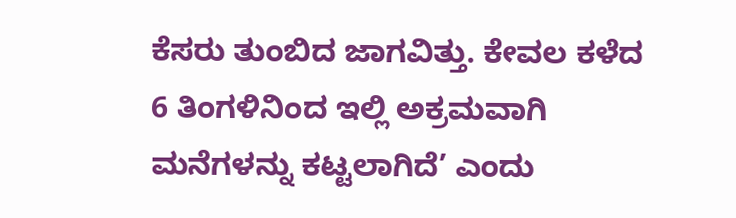ಕೆಸರು ತುಂಬಿದ ಜಾಗವಿತ್ತು. ಕೇವಲ ಕಳೆದ 6 ತಿಂಗಳಿನಿಂದ ಇಲ್ಲಿ ಅಕ್ರಮವಾಗಿ ಮನೆಗಳನ್ನು ಕಟ್ಟಲಾಗಿದೆ’ ಎಂದು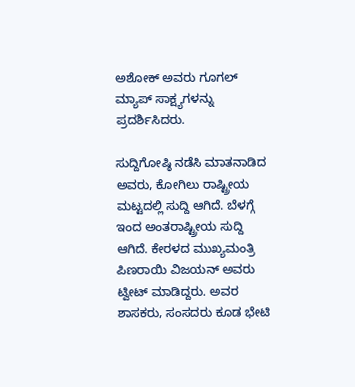ಅಶೋಕ್ ಅವರು ಗೂಗಲ್ ಮ್ಯಾಪ್ ಸಾಕ್ಷ್ಯಗಳನ್ನು ಪ್ರದರ್ಶಿಸಿದರು.

ಸುದ್ದಿಗೋಷ್ಠಿ ನಡೆಸಿ ಮಾತನಾಡಿದ ಅವರು, ಕೋಗಿಲು ರಾಷ್ಟ್ರೀಯ ಮಟ್ಟದಲ್ಲಿ ಸುದ್ದಿ ಆಗಿದೆ. ಬೆಳಗ್ಗೆ ಇಂದ ಅಂತರಾಷ್ಟ್ರೀಯ ಸುದ್ದಿ ಆಗಿದೆ. ಕೇರಳದ ಮುಖ್ಯಮಂತ್ರಿ ಪಿಣರಾಯಿ ವಿಜಯನ್ ಅವರು ಟ್ವೀಟ್ ಮಾಡಿದ್ದರು. ಅವರ ಶಾಸಕರು, ಸಂಸದರು ಕೂಡ ಭೇಟಿ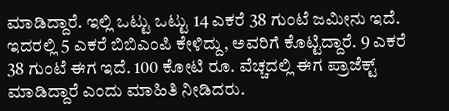ಮಾಡಿದ್ದಾರೆ. ಇಲ್ಲಿ ಒಟ್ಟು ಒಟ್ಟು 14 ಎಕರೆ 38 ಗುಂಟೆ ಜಮೀನು ಇದೆ. ಇದರಲ್ಲಿ 5 ಎಕರೆ ಬಿಬಿಎಂಪಿ ಕೇಳಿದ್ದು, ಅವರಿಗೆ ಕೊಟ್ಟಿದ್ದಾರೆ. 9 ಎಕರೆ 38 ಗುಂಟೆ ಈಗ ಇದೆ. 100 ಕೋಟಿ ರೂ. ವೆಚ್ಚದಲ್ಲಿ ಈಗ ಪ್ರಾಜೆಕ್ಟ್ ಮಾಡಿದ್ದಾರೆ ಎಂದು ಮಾಹಿತಿ ನೀಡಿದರು.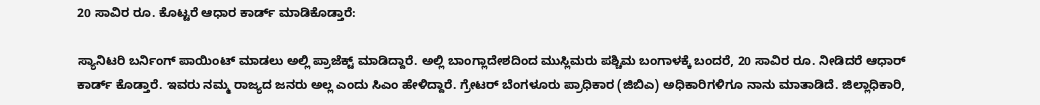20 ಸಾವಿರ ರೂ. ಕೊಟ್ಟರೆ ಆಧಾರ ಕಾರ್ಡ್ ಮಾಡಿಕೊಡ್ತಾರೆ:

ಸ್ಯಾನಿಟರಿ ಬರ್ನಿಂಗ್ ಪಾಯಿಂಟ್ ಮಾಡಲು ಅಲ್ಲಿ ಪ್ರಾಜೆಕ್ಟ್ ಮಾಡಿದ್ದಾರೆ. ಅಲ್ಲಿ ಬಾಂಗ್ಲಾದೇಶದಿಂದ ಮುಸ್ಲಿಮರು ಪಶ್ಚಿಮ ಬಂಗಾಳಕ್ಕೆ ಬಂದರೆ, 20 ಸಾವಿರ ರೂ. ನೀಡಿದರೆ ಆಧಾರ್ ಕಾರ್ಡ್ ಕೊಡ್ತಾರೆ. ಇವರು ನಮ್ಮ ರಾಜ್ಯದ ಜನರು ಅಲ್ಲ ಎಂದು ಸಿಎಂ ಹೇಳಿದ್ದಾರೆ. ಗ್ರೇಟರ್ ಬೆಂಗಳೂರು ಪ್ರಾಧಿಕಾರ (ಜಿಬಿಎ) ಅಧಿಕಾರಿಗಳಿಗೂ ನಾನು ಮಾತಾಡಿದೆ. ಜಿಲ್ಲಾಧಿಕಾರಿ,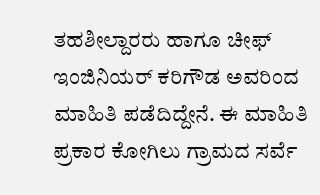ತಹಶೀಲ್ದಾರರು ಹಾಗೂ ಚೀಫ್ ಇಂಜಿನಿಯರ್ ಕರಿಗೌಡ ಅವರಿಂದ ಮಾಹಿತಿ ಪಡೆದಿದ್ದೇನೆ. ಈ ಮಾಹಿತಿ ಪ್ರಕಾರ ಕೋಗಿಲು ಗ್ರಾಮದ ಸರ್ವೆ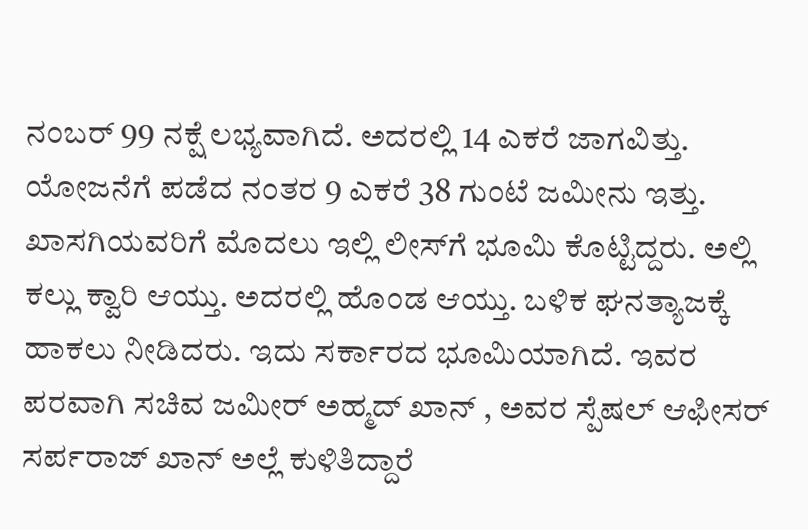ನಂಬರ್ 99 ನಕ್ಷೆ ಲಭ್ಯವಾಗಿದೆ. ಅದರಲ್ಲಿ 14 ಎಕರೆ ಜಾಗವಿತ್ತು. ಯೋಜನೆಗೆ ಪಡೆದ ನಂತರ 9 ಎಕರೆ 38 ಗುಂಟೆ ಜಮೀನು ಇತ್ತು. ಖಾಸಗಿಯವರಿಗೆ ಮೊದಲು ಇಲ್ಲಿ ಲೀಸ್‌ಗೆ ಭೂಮಿ ಕೊಟ್ಟಿದ್ದರು. ಅಲ್ಲಿ ಕಲ್ಲು ಕ್ವಾರಿ ಆಯ್ತು. ಅದರಲ್ಲಿ ಹೊಂಡ ಆಯ್ತು. ಬಳಿಕ ಘನತ್ಯಾಜಕ್ಕೆ ಹಾಕಲು ನೀಡಿದರು. ಇದು ಸರ್ಕಾರದ ಭೂಮಿಯಾಗಿದೆ. ಇವರ ಪರವಾಗಿ ಸಚಿವ ಜಮೀರ್ ಅಹ್ಮದ್ ಖಾನ್ , ಅವರ ಸ್ಪೆಷಲ್ ಆಫೀಸರ್ ಸರ್ಪರಾಜ್ ಖಾನ್ ಅಲ್ಲೆ ಕುಳಿತಿದ್ದಾರೆ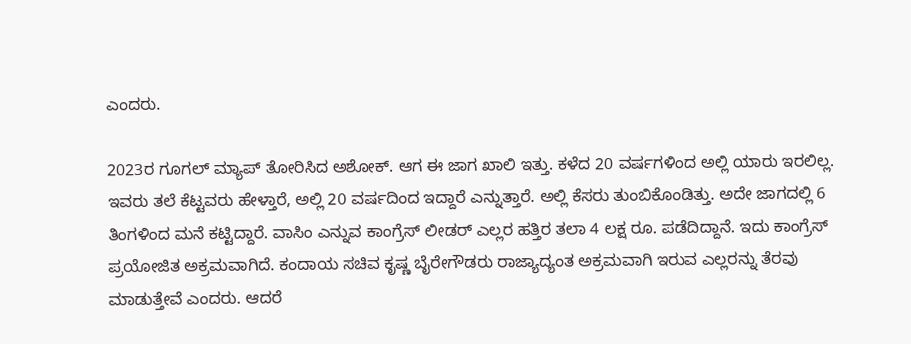ಎಂದರು.

2023ರ ಗೂಗಲ್ ಮ್ಯಾಪ್ ತೋರಿಸಿದ ಅಶೋಕ್. ಆಗ ಈ ಜಾಗ ಖಾಲಿ ಇತ್ತು. ಕಳೆದ 20 ವರ್ಷಗಳಿಂದ ಅಲ್ಲಿ ಯಾರು ಇರಲಿಲ್ಲ. ಇವರು ತಲೆ ಕೆಟ್ಟವರು ಹೇಳ್ತಾರೆ, ಅಲ್ಲಿ 20 ವರ್ಷದಿಂದ ಇದ್ದಾರೆ ಎನ್ನುತ್ತಾರೆ. ಅಲ್ಲಿ ಕೆಸರು ತುಂಬಿಕೊಂಡಿತ್ತು. ಅದೇ ಜಾಗದಲ್ಲಿ 6 ತಿಂಗಳಿಂದ ಮನೆ ಕಟ್ಟಿದ್ದಾರೆ. ವಾಸಿಂ ಎನ್ನುವ ಕಾಂಗ್ರೆಸ್ ಲೀಡರ್ ಎಲ್ಲರ ಹತ್ತಿರ ತಲಾ 4 ಲಕ್ಷ ರೂ. ಪಡೆದಿದ್ದಾನೆ. ಇದು ಕಾಂಗ್ರೆಸ್ ಪ್ರಯೋಜಿತ ಅಕ್ರಮವಾಗಿದೆ. ಕಂದಾಯ ಸಚಿವ ಕೃಷ್ಣ ಬೈರೇಗೌಡರು ರಾಜ್ಯಾದ್ಯಂತ ಅಕ್ರಮವಾಗಿ ಇರುವ ಎಲ್ಲರನ್ನು ತೆರವು ಮಾಡುತ್ತೇವೆ ಎಂದರು. ಆದರೆ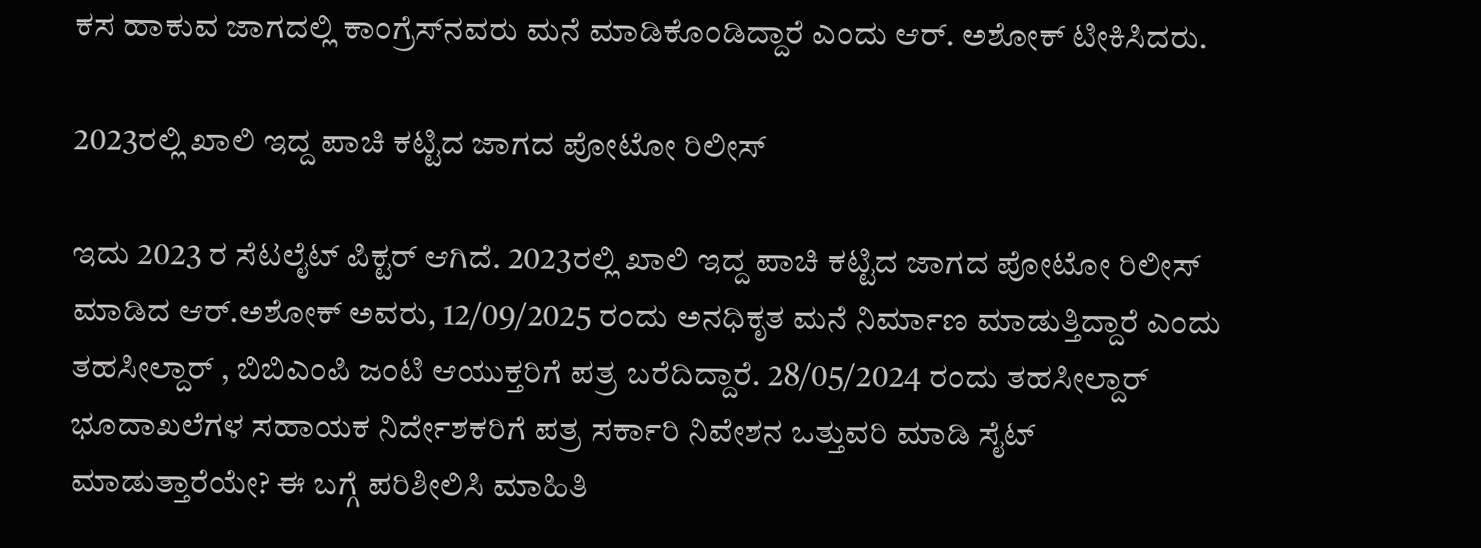ಕಸ ಹಾಕುವ ಜಾಗದಲ್ಲಿ ಕಾಂಗ್ರೆಸ್‌ನವರು ಮನೆ ಮಾಡಿಕೊಂಡಿದ್ದಾರೆ ಎಂದು ಆರ್. ಅಶೋಕ್ ಟೀಕಿಸಿದರು.

2023ರಲ್ಲಿ ಖಾಲಿ ಇದ್ದ ಪಾಚಿ ಕಟ್ಟಿದ ಜಾಗದ ಪೋಟೋ ರಿಲೀಸ್

ಇದು 2023 ರ ಸೆಟಲೈಟ್ ಪಿಕ್ಟರ್ ಆಗಿದೆ. 2023ರಲ್ಲಿ ಖಾಲಿ ಇದ್ದ ಪಾಚಿ ಕಟ್ಟಿದ ಜಾಗದ ಪೋಟೋ ರಿಲೀಸ್ ಮಾಡಿದ ಆರ್.ಅಶೋಕ್ ಅವರು, 12/09/2025 ರಂದು ಅನಧಿಕೃತ ಮನೆ ನಿರ್ಮಾಣ ಮಾಡುತ್ತಿದ್ದಾರೆ ಎಂದು ತಹಸೀಲ್ದಾರ್ , ಬಿಬಿಎಂಪಿ ಜಂಟಿ ಆಯುಕ್ತರಿಗೆ ಪತ್ರ ಬರೆದಿದ್ದಾರೆ. 28/05/2024 ರಂದು ತಹಸೀಲ್ದಾರ್ ಭೂದಾಖಲೆಗಳ ಸಹಾಯಕ ನಿರ್ದೇಶಕರಿಗೆ ಪತ್ರ ಸರ್ಕಾರಿ ನಿವೇಶನ ಒತ್ತುವರಿ ಮಾಡಿ ಸೈಟ್ ಮಾಡುತ್ತಾರೆಯೇ? ಈ ಬಗ್ಗೆ ಪರಿಶೀಲಿಸಿ ಮಾಹಿತಿ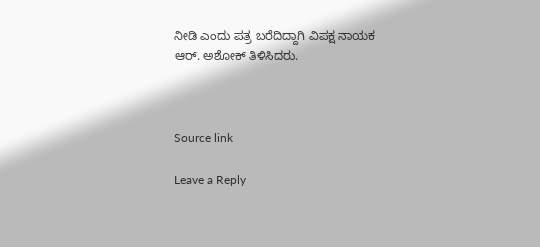ನೀಡಿ ಎಂದು ಪತ್ರ ಬರೆದಿದ್ದಾಗಿ ವಿಪಕ್ಷ ನಾಯಕ ಆರ್. ಅಶೋಕ್ ತಿಳಿಸಿದರು.



Source link

Leave a Reply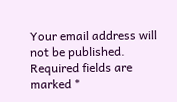Your email address will not be published. Required fields are marked *